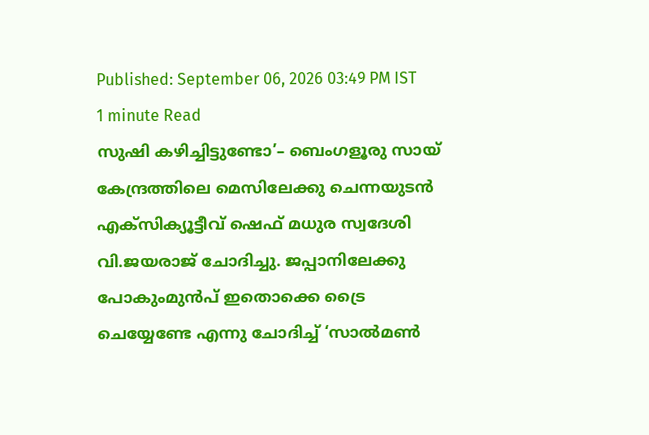Published: September 06, 2026 03:49 PM IST
1 minute Read
സുഷി കഴിച്ചിട്ടുണ്ടോ’– ബെംഗളൂരു സായ് കേന്ദ്രത്തിലെ മെസിലേക്കു ചെന്നയുടൻ എക്സിക്യൂട്ടീവ് ഷെഫ് മധുര സ്വദേശി വി.ജയരാജ് ചോദിച്ചു. ജപ്പാനിലേക്കു പോകുംമുൻപ് ഇതൊക്കെ ട്രൈ ചെയ്യേണ്ടേ എന്നു ചോദിച്ച് ‘സാൽമൺ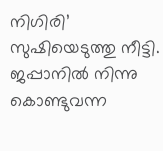നിഗിരി’ സുഷിയെടുത്തു നീട്ടി. ജപ്പാനിൽ നിന്നു കൊണ്ടുവന്ന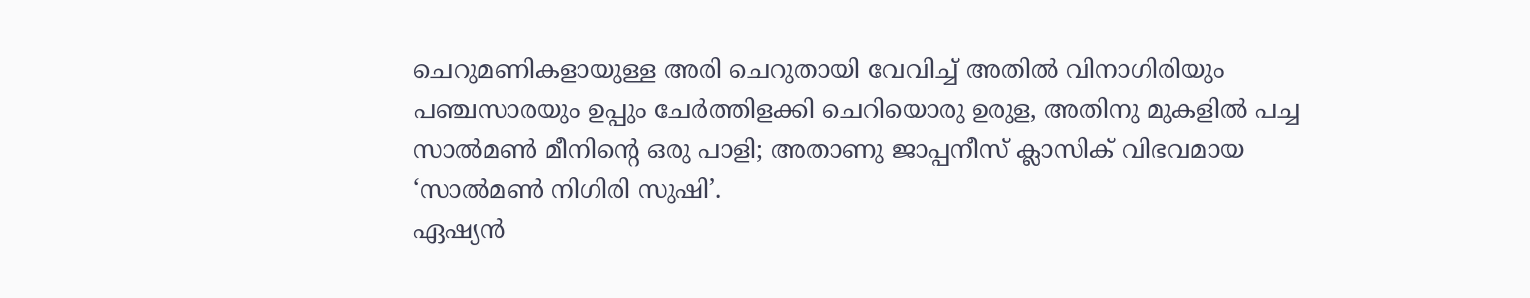ചെറുമണികളായുള്ള അരി ചെറുതായി വേവിച്ച് അതിൽ വിനാഗിരിയും പഞ്ചസാരയും ഉപ്പും ചേർത്തിളക്കി ചെറിയൊരു ഉരുള, അതിനു മുകളിൽ പച്ച സാൽമൺ മീനിന്റെ ഒരു പാളി; അതാണു ജാപ്പനീസ് ക്ലാസിക് വിഭവമായ ‘സാൽമൺ നിഗിരി സുഷി’.
ഏഷ്യൻ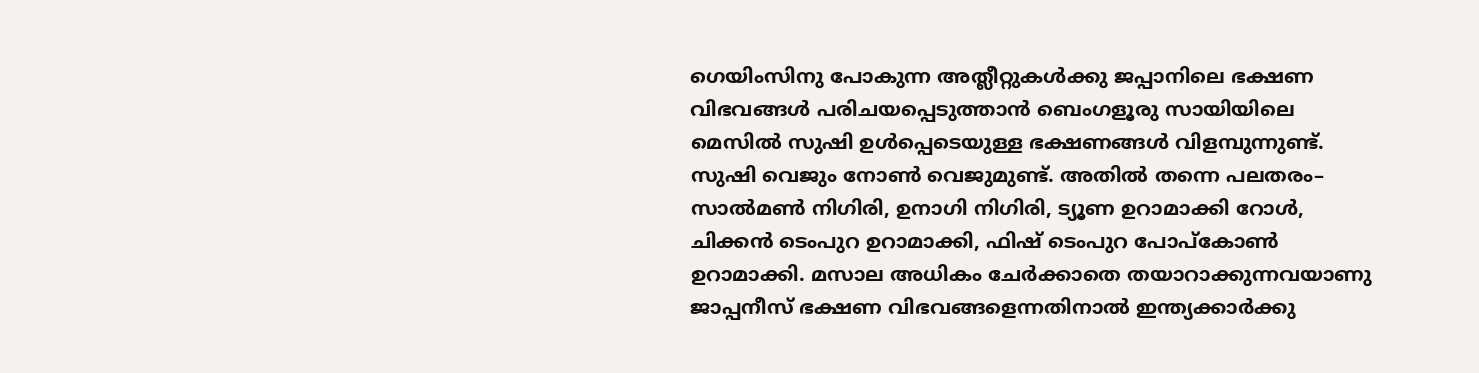ഗെയിംസിനു പോകുന്ന അത്ലീറ്റുകൾക്കു ജപ്പാനിലെ ഭക്ഷണ വിഭവങ്ങൾ പരിചയപ്പെടുത്താൻ ബെംഗളൂരു സായിയിലെ മെസിൽ സുഷി ഉൾപ്പെടെയുള്ള ഭക്ഷണങ്ങൾ വിളമ്പുന്നുണ്ട്. സുഷി വെജും നോൺ വെജുമുണ്ട്. അതിൽ തന്നെ പലതരം– സാൽമൺ നിഗിരി, ഉനാഗി നിഗിരി, ട്യൂണ ഉറാമാക്കി റോൾ, ചിക്കൻ ടെംപുറ ഉറാമാക്കി, ഫിഷ് ടെംപുറ പോപ്കോൺ ഉറാമാക്കി. മസാല അധികം ചേർക്കാതെ തയാറാക്കുന്നവയാണു ജാപ്പനീസ് ഭക്ഷണ വിഭവങ്ങളെന്നതിനാൽ ഇന്ത്യക്കാർക്കു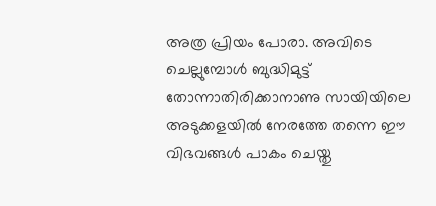അത്ര പ്രിയം പോരാ. അവിടെ ചെല്ലുമ്പോൾ ബുദ്ധിമുട്ട് തോന്നാതിരിക്കാനാണു സായിയിലെ അടുക്കളയിൽ നേരത്തേ തന്നെ ഈ വിഭവങ്ങൾ പാകം ചെയ്തു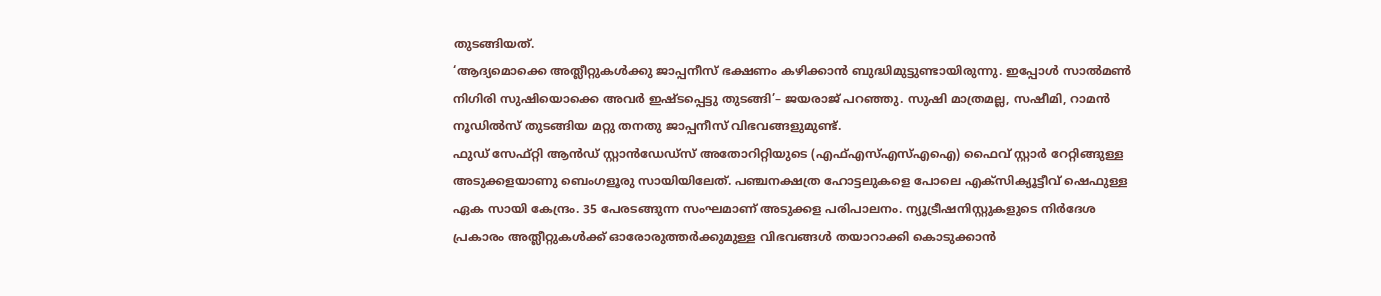തുടങ്ങിയത്.
‘ആദ്യമൊക്കെ അത്ലീറ്റുകൾക്കു ജാപ്പനീസ് ഭക്ഷണം കഴിക്കാൻ ബുദ്ധിമുട്ടുണ്ടായിരുന്നു. ഇപ്പോൾ സാൽമൺ നിഗിരി സുഷിയൊക്കെ അവർ ഇഷ്ടപ്പെട്ടു തുടങ്ങി’– ജയരാജ് പറഞ്ഞു. സുഷി മാത്രമല്ല, സഷീമി, റാമൻ നൂഡിൽസ് തുടങ്ങിയ മറ്റു തനതു ജാപ്പനീസ് വിഭവങ്ങളുമുണ്ട്.
ഫുഡ് സേഫ്റ്റി ആൻഡ് സ്റ്റാൻഡേഡ്സ് അതോറിറ്റിയുടെ (എഫ്എസ്എസ്എഐ) ഫൈവ് സ്റ്റാർ റേറ്റിങ്ങുള്ള അടുക്കളയാണു ബെംഗളൂരു സായിയിലേത്. പഞ്ചനക്ഷത്ര ഹോട്ടലുകളെ പോലെ എക്സിക്യൂട്ടീവ് ഷെഫുള്ള ഏക സായി കേന്ദ്രം. 35 പേരടങ്ങുന്ന സംഘമാണ് അടുക്കള പരിപാലനം. ന്യൂട്രീഷനിസ്റ്റുകളുടെ നിർദേശ പ്രകാരം അത്ലീറ്റുകൾക്ക് ഓരോരുത്തർക്കുമുള്ള വിഭവങ്ങൾ തയാറാക്കി കൊടുക്കാൻ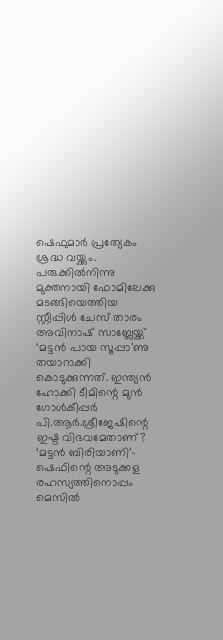ഷെഫുമാർ പ്രത്യേകം ശ്രദ്ധ വയ്ക്കും.
പരുക്കിൽനിന്നു മുക്തനായി ഫോമിലേക്കു മടങ്ങിയെത്തിയ സ്റ്റീപ്പിൾ ചേസ് താരം അവിനാഷ് സാബ്ലേയ്ക്ക് ‘മട്ടൻ പായ സൂപ്പാ’ണു തയാറാക്കി കൊടുക്കുന്നത്. ഇന്ത്യൻ ഹോക്കി ടീമിന്റെ മുൻ ഗോൾകീപ്പർ പി.ആർ.ശ്രീജേഷിന്റെ ഇഷ്ട വിഭവമേതാണ്? ‘മട്ടൻ ബിരിയാണി’– ഷെഫിന്റെ അടുക്കള രഹസ്യത്തിനൊപ്പം മെസിൽ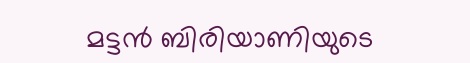മട്ടൻ ബിരിയാണിയുടെ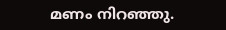മണം നിറഞ്ഞു.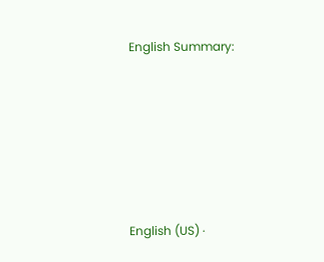English Summary:






English (US) ·